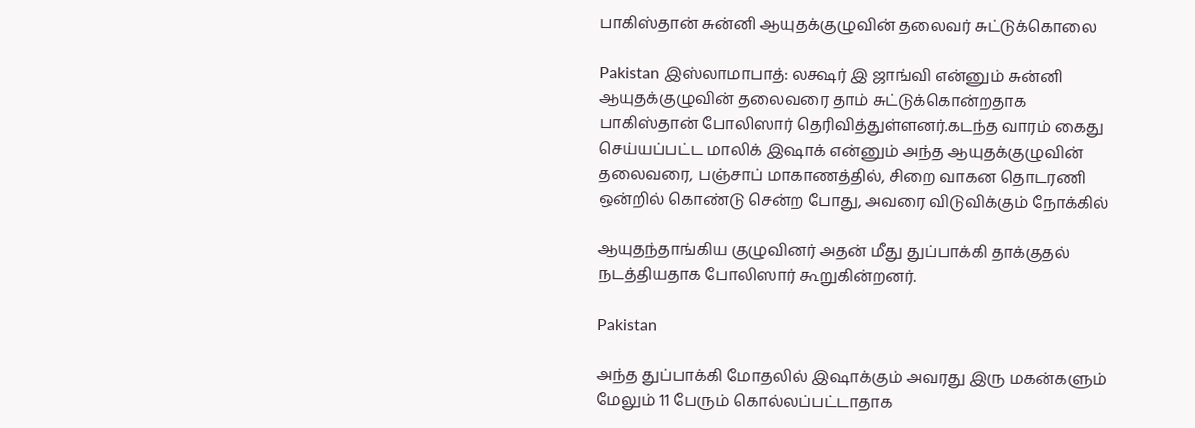பாகிஸ்தான் சுன்னி ஆயுதக்குழுவின் தலைவர் சுட்டுக்கொலை

Pakistan இஸ்லாமாபாத்: லக்ஷர் இ ஜாங்வி என்னும் சுன்னி ஆயுதக்குழுவின் தலைவரை தாம் சுட்டுக்கொன்றதாக பாகிஸ்தான் போலிஸார் தெரிவித்துள்ளனர்.கடந்த வாரம் கைது செய்யப்பட்ட மாலிக் இஷாக் என்னும் அந்த ஆயுதக்குழுவின் தலைவரை, பஞ்சாப் மாகாணத்தில், சிறை வாகன தொடரணி ஒன்றில் கொண்டு சென்ற போது, அவரை விடுவிக்கும் நோக்கில்

ஆயுதந்தாங்கிய குழுவினர் அதன் மீது துப்பாக்கி தாக்குதல் நடத்தியதாக போலிஸார் கூறுகின்றனர்.

Pakistan

அந்த துப்பாக்கி மோதலில் இஷாக்கும் அவரது இரு மகன்களும் மேலும் 11 பேரும் கொல்லப்பட்டாதாக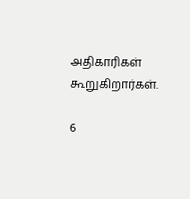அதிகாரிகள் கூறுகிறார்கள்.

6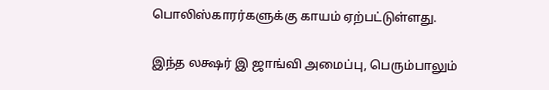பொலிஸ்காரர்களுக்கு காயம் ஏற்பட்டுள்ளது.

இந்த லக்ஷர் இ ஜாங்வி அமைப்பு, பெரும்பாலும்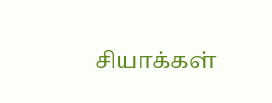சியாக்கள்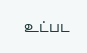உட்பட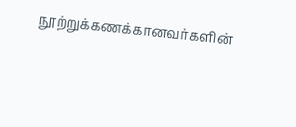நூற்றுக்கணக்கானவர்களின்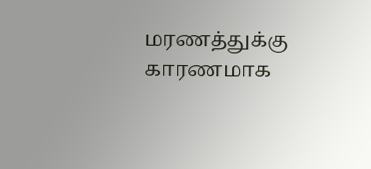மரணத்துக்கு காரணமாக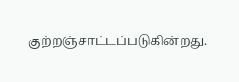குற்றஞ்சாட்டப்படுகின்றது.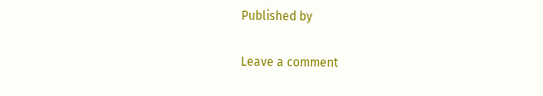Published by

Leave a comment